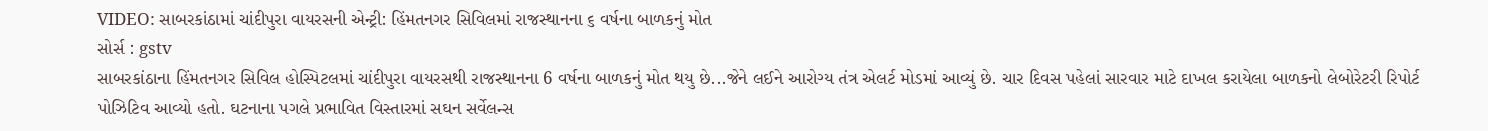VIDEO: સાબરકાંઠામાં ચાંદીપુરા વાયરસની એન્ટ્રી: હિંમતનગર સિવિલમાં રાજસ્થાનના ૬ વર્ષના બાળકનું મોત
સોર્સ : gstv
સાબરકાંઠાના હિંમતનગર સિવિલ હોસ્પિટલમાં ચાંદીપુરા વાયરસથી રાજસ્થાનના 6 વર્ષના બાળકનું મોત થયુ છે...જેને લઈને આરોગ્ય તંત્ર એલર્ટ મોડમાં આવ્યું છે. ચાર દિવસ પહેલાં સારવાર માટે દાખલ કરાયેલા બાળકનો લેબોરેટરી રિપોર્ટ પોઝિટિવ આવ્યો હતો. ઘટનાના પગલે પ્રભાવિત વિસ્તારમાં સઘન સર્વેલન્સ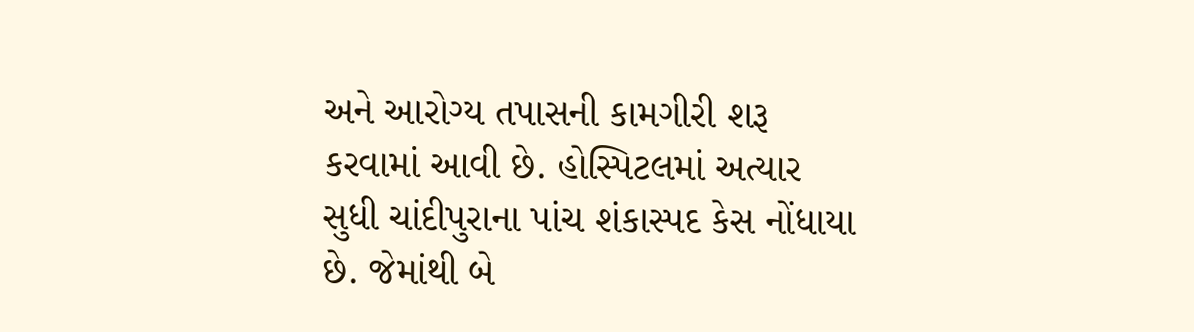અને આરોગ્ય તપાસની કામગીરી શરૂ કરવામાં આવી છે. હોસ્પિટલમાં અત્યાર સુધી ચાંદીપુરાના પાંચ શંકાસ્પદ કેસ નોંધાયા છે. જેમાંથી બે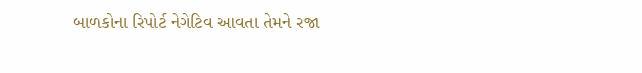બાળકોના રિપોર્ટ નેગેટિવ આવતા તેમને રજા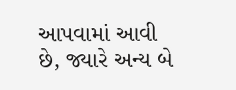આપવામાં આવી છે, જ્યારે અન્ય બે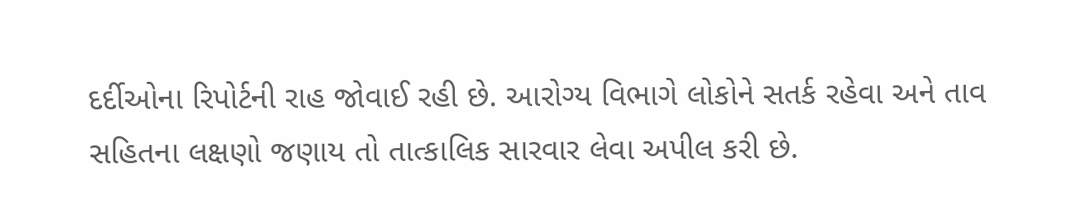દર્દીઓના રિપોર્ટની રાહ જોવાઈ રહી છે. આરોગ્ય વિભાગે લોકોને સતર્ક રહેવા અને તાવ સહિતના લક્ષણો જણાય તો તાત્કાલિક સારવાર લેવા અપીલ કરી છે.